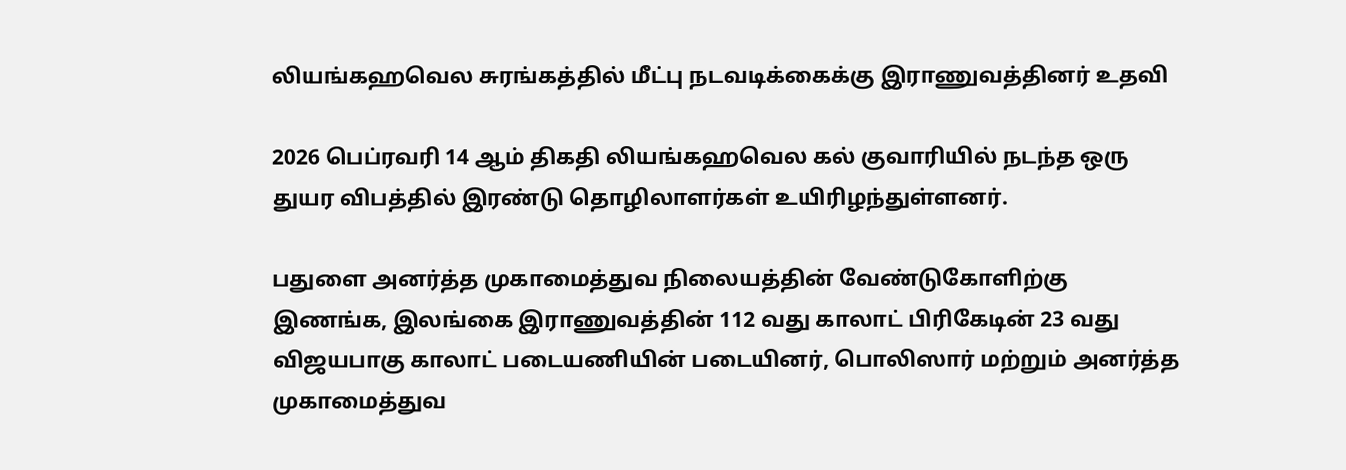லியங்கஹவெல சுரங்கத்தில் மீட்பு நடவடிக்கைக்கு இராணுவத்தினர் உதவி

2026 பெப்ரவரி 14 ஆம் திகதி லியங்கஹவெல கல் குவாரியில் நடந்த ஒரு துயர விபத்தில் இரண்டு தொழிலாளர்கள் உயிரிழந்துள்ளனர்.

பதுளை அனர்த்த முகாமைத்துவ நிலையத்தின் வேண்டுகோளிற்கு இணங்க, இலங்கை இராணுவத்தின் 112 வது காலாட் பிரிகேடின் 23 வது விஜயபாகு காலாட் படையணியின் படையினர், பொலிஸார் மற்றும் அனர்த்த முகாமைத்துவ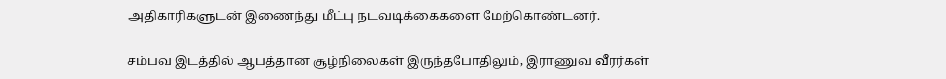அதிகாரிகளுடன் இணைந்து மீட்பு நடவடிக்கைகளை மேற்கொண்டனர்.

சம்பவ இடத்தில் ஆபத்தான சூழ்நிலைகள் இருந்தபோதிலும், இராணுவ வீரர்கள்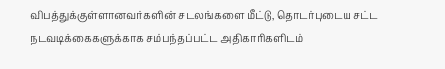விபத்துக்குள்ளானவர்களின் சடலங்களை மீட்டு, தொடர்புடைய சட்ட நடவடிக்கைகளுக்காக சம்பந்தப்பட்ட அதிகாரிகளிடம்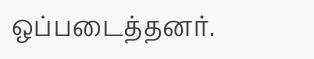ஒப்படைத்தனர்.